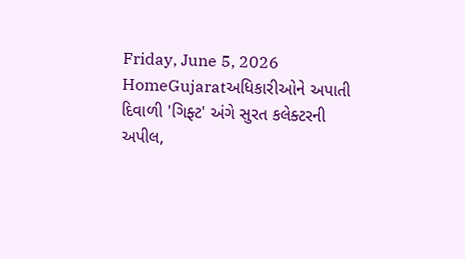Friday, June 5, 2026
HomeGujaratઅધિકારીઓને અપાતી દિવાળી 'ગિફ્ટ' અંગે સુરત કલેક્ટરની અપીલ,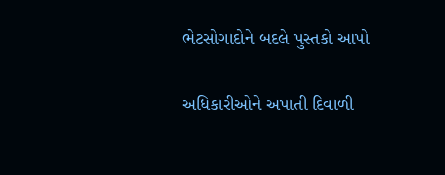ભેટસોગાદોને બદલે પુસ્તકો આપો

અધિકારીઓને અપાતી દિવાળી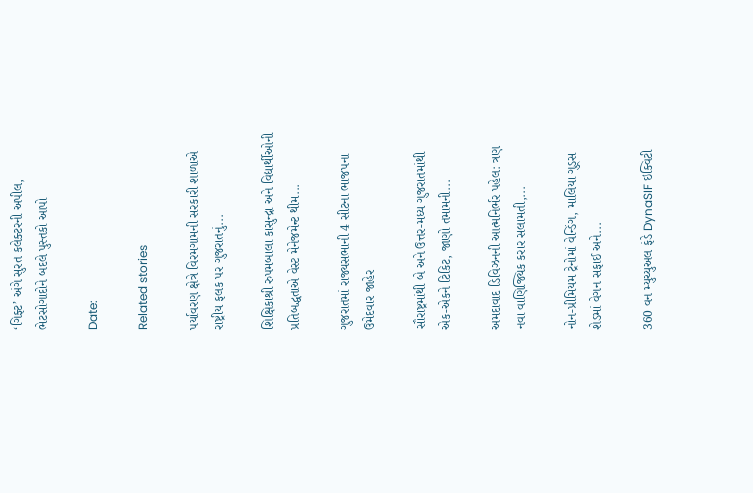‘ગિફ્ટ’ અંગે સુરત કલેક્ટરની અપીલ, ભેટસોગાદોને બદલે પુસ્તકો આપો

Date:

Related stories

પર્યાવરણ ક્ષેત્રે વિરમગામની સરકારી શાળાએ રાષ્ટ્રીય ફલક પર ગુજરાતનું...

શિક્ષિકાશ્રી રુપમબાલા કાસુન્દ્રા અને વિદ્યાર્થીઓની પ્રતિબદ્ધતાએ વેસ્ટ મેનેજમેન્ટ થીમ...

ગુજરાતમાં રાજ્યસભાની 4 સીટના ભાજપના ઉમેદવાર જાહેર

સૌરાષ્ટ્રમાંથી બે અને ઉત્તર-મધ્ય ગુજરાતમાંથી એક-એકને ટિકિટ, જાણો તમામની...

અમદાવાદ ડિવિઝનની આત્મનિર્ભર પહેલ: ત્રણ નવા વાણિજ્યિક કરાર સલામતી,...

નોન-પ્રીમિયમ ટ્રેનોમાં વેન્ડિંગ, માલિયા ગુડ્સ શેડમાં વેગન સફાઈ અને...

360 વન મ્યુચ્યુઅલ ફંડે DynaSIF ઇક્વિટી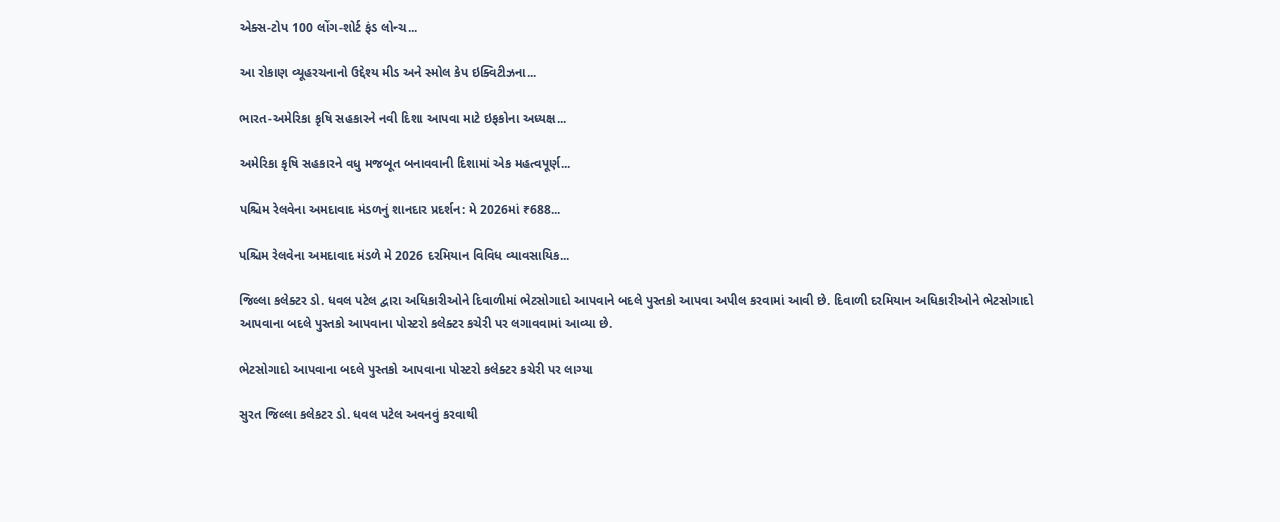એક્સ-ટોપ 100 લોંગ-શોર્ટ ફંડ લોન્ચ...

આ રોકાણ વ્યૂહરચનાનો ઉદ્દેશ્ય મીડ અને સ્મોલ કેપ ઇક્વિટીઝના...

ભારત-અમેરિકા કૃષિ સહકારને નવી દિશા આપવા માટે ઇફકોના અધ્યક્ષ...

અમેરિકા કૃષિ સહકારને વધુ મજબૂત બનાવવાની દિશામાં એક મહત્વપૂર્ણ...

પશ્ચિમ રેલવેના અમદાવાદ મંડળનું શાનદાર પ્રદર્શન: મે 2026માં ₹688...

પશ્ચિમ રેલવેના અમદાવાદ મંડળે મે 2026 દરમિયાન વિવિધ વ્યાવસાયિક...

જિલ્લા કલેક્ટર ડો. ધવલ પટેલ દ્વારા અધિકારીઓને દિવાળીમાં ભેટસોગાદો આપવાને બદલે પુસ્તકો આપવા અપીલ કરવામાં આવી છે. દિવાળી દરમિયાન અધિકારીઓને ભેટસોગાદો આપવાના બદલે પુસ્તકો આપવાના પોસ્ટરો કલેક્ટર કચેરી પર લગાવવામાં આવ્યા છે.

ભેટસોગાદો આપવાના બદલે પુસ્તકો આપવાના પોસ્ટરો કલેક્ટર કચેરી પર લાગ્યા

સુરત જિલ્લા કલેકટર ડો. ધવલ પટેલ અવનવું કરવાથી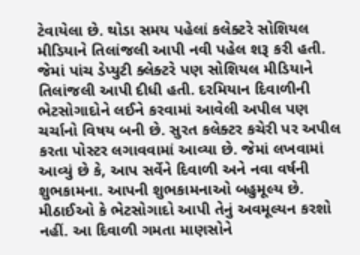ટેવાયેલા છે. થોડા સમય પહેલાં કલેક્ટરે સોશિયલ મીડિયાને તિલાંજલી આપી નવી પહેલ શરૂ કરી હતી. જેમાં પાંચ ડેપ્યુટી ક્લેક્ટરે પણ સોશિયલ મીડિયાને તિલાંજલી આપી દીધી હતી. દરમિયાન દિવાળીની ભેટસોગાદોને લઈને કરવામાં આવેલી અપીલ પણ ચર્ચાનો વિષય બની છે. સુરત કલેક્ટર કચેરી પર અપીલ કરતા પોસ્ટર લગાવવામાં આવ્યા છે. જેમાં લખવામાં આવ્યું છે કે, આપ સર્વેને દિવાળી અને નવા વર્ષની શુભકામના. આપની શુભકામનાઓ બહુમૂલ્ય છે. મીઠાઈઓ કે ભેટસોગાદો આપી તેનું અવમૂલ્યન કરશો નહીં. આ દિવાળી ગમતા માણસોને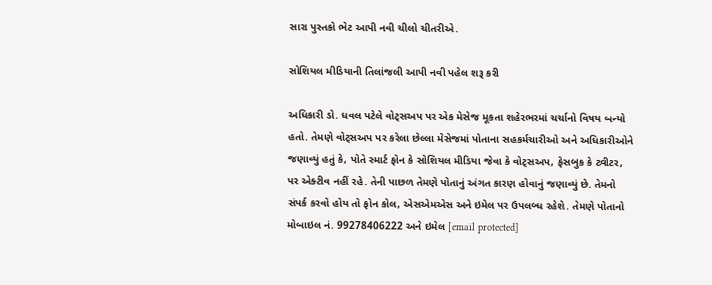સારા પુસ્તકો ભેટ આપી નવી ચીલો ચીતરીએ.

સોશિયલ મીડિયાની તિલાંજલી આપી નવી પહેલ શરૂ કરી

અધિકારી ડો. ધવલ પટેલે વોટ્સઅપ પર એક મેસેજ મૂકતા શહેરભરમાં ચર્ચાનો વિષય બન્યો હતો. તેમણે વોટ્સઅપ પર કરેલા છેલ્લા મેસેજમાં પોતાના સહકર્મચારીઓ અને અધિકારીઓને જણાવ્યું હતું કે, પોતે સ્માર્ટ ફોન કે સોશિયલ મીડિયા જેવા કે વોટ્સઅપ, ફેસબુક કે ટ્વીટર, પર એક્ટીવ નહીં રહે. તેની પાછળ તેમણે પોતાનું અંગત કારણ હોવાનું જણાવ્યું છે. તેમનો સંપર્ક કરવો હોય તો ફોન કોલ, એસએમએસ અને ઇમેલ પર ઉપલબ્ધ રહેશે. તેમણે પોતાનો મોબાઇલ નં. 99278406222 અને ઇમેલ [email protected]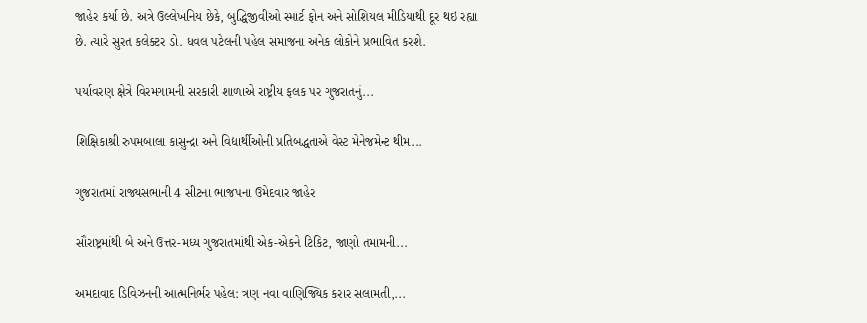જાહેર કર્યા છે. અત્રે ઉલ્લેખનિય છેકે, બુદ્ધિજીવીઓ સ્માર્ટ ફોન અને સોશિયલ મીડિયાથી દૂર થઇ રહ્યા છે. ત્યારે સુરત કલેક્ટર ડો. ધવલ પટેલની પહેલ સમાજના અનેક લોકોને પ્રભાવિત કરશે.

પર્યાવરણ ક્ષેત્રે વિરમગામની સરકારી શાળાએ રાષ્ટ્રીય ફલક પર ગુજરાતનું...

શિક્ષિકાશ્રી રુપમબાલા કાસુન્દ્રા અને વિદ્યાર્થીઓની પ્રતિબદ્ધતાએ વેસ્ટ મેનેજમેન્ટ થીમ...

ગુજરાતમાં રાજ્યસભાની 4 સીટના ભાજપના ઉમેદવાર જાહેર

સૌરાષ્ટ્રમાંથી બે અને ઉત્તર-મધ્ય ગુજરાતમાંથી એક-એકને ટિકિટ, જાણો તમામની...

અમદાવાદ ડિવિઝનની આત્મનિર્ભર પહેલ: ત્રણ નવા વાણિજ્યિક કરાર સલામતી,...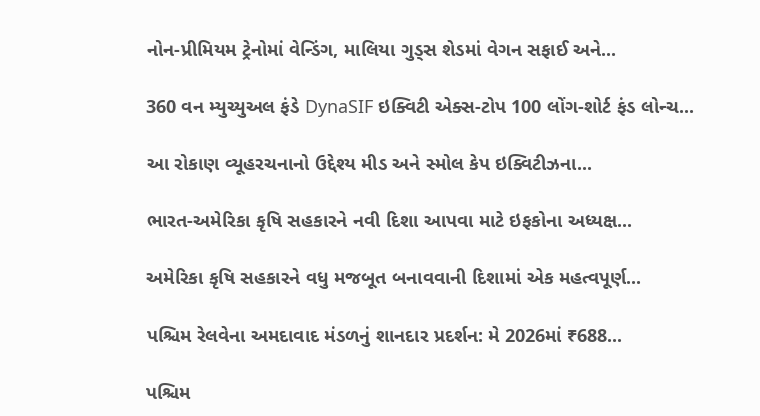નોન-પ્રીમિયમ ટ્રેનોમાં વેન્ડિંગ, માલિયા ગુડ્સ શેડમાં વેગન સફાઈ અને...

360 વન મ્યુચ્યુઅલ ફંડે DynaSIF ઇક્વિટી એક્સ-ટોપ 100 લોંગ-શોર્ટ ફંડ લોન્ચ...

આ રોકાણ વ્યૂહરચનાનો ઉદ્દેશ્ય મીડ અને સ્મોલ કેપ ઇક્વિટીઝના...

ભારત-અમેરિકા કૃષિ સહકારને નવી દિશા આપવા માટે ઇફકોના અધ્યક્ષ...

અમેરિકા કૃષિ સહકારને વધુ મજબૂત બનાવવાની દિશામાં એક મહત્વપૂર્ણ...

પશ્ચિમ રેલવેના અમદાવાદ મંડળનું શાનદાર પ્રદર્શન: મે 2026માં ₹688...

પશ્ચિમ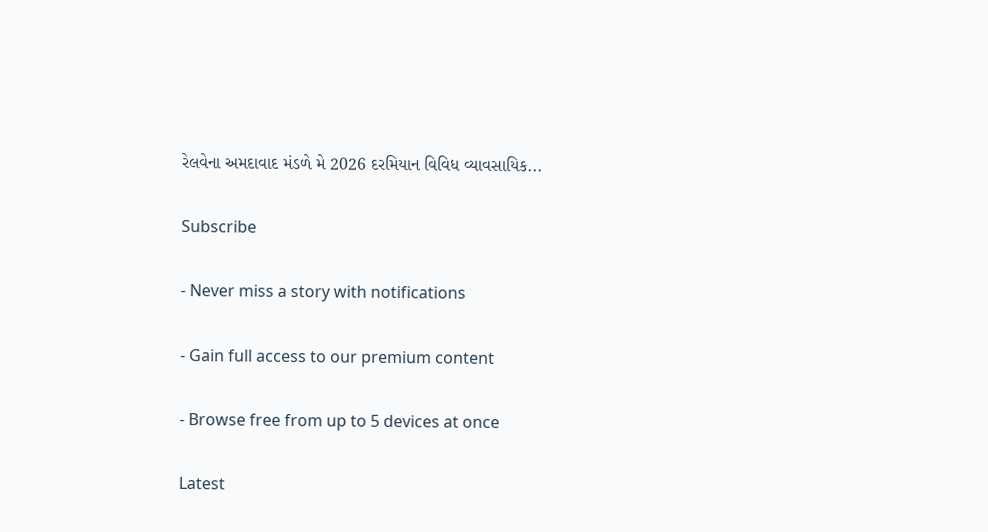રેલવેના અમદાવાદ મંડળે મે 2026 દરમિયાન વિવિધ વ્યાવસાયિક...

Subscribe

- Never miss a story with notifications

- Gain full access to our premium content

- Browse free from up to 5 devices at once

Latest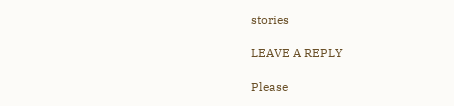stories

LEAVE A REPLY

Please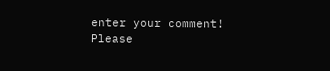enter your comment!
Please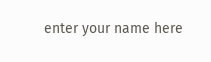enter your name here